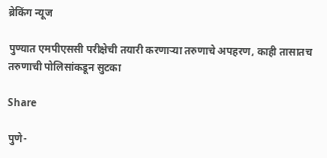ब्रेकिंग न्यूज

पुण्यात एमपीएससी परीक्षेची तयारी करणाऱ्या तरुणाचे अपहरण, काही तासातच तरुणाची पोलिसांकडून सुटका

Share

पुणे-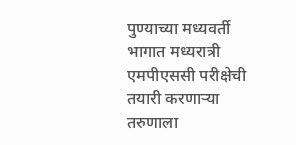पुण्याच्या मध्यवर्ती भागात मध्यरात्री एमपीएससी परीक्षेची तयारी करणाऱ्या तरुणाला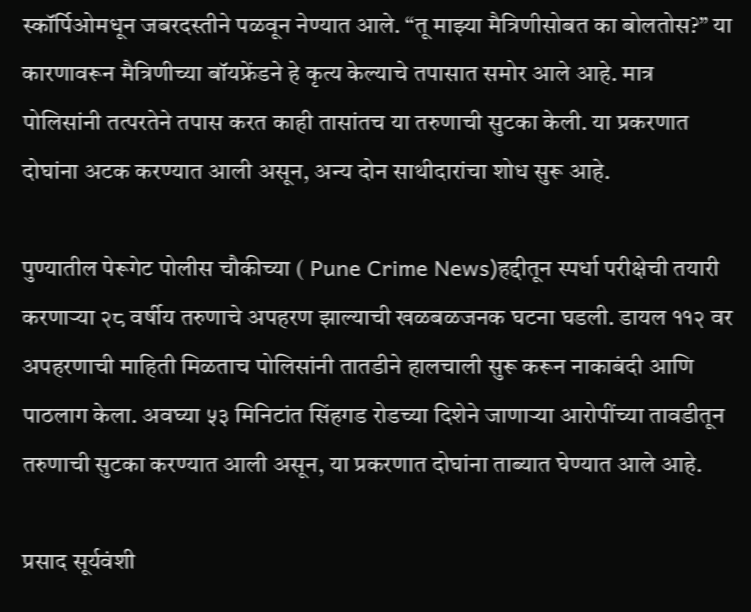स्कॉर्पिओमधून जबरदस्तीने पळवून नेण्यात आले. “तू माझ्या मैत्रिणीसोबत का बोलतोस?” या कारणावरून मैत्रिणीच्या बॉयफ्रेंडने हे कृत्य केल्याचे तपासात समोर आले आहे. मात्र पोलिसांनी तत्परतेने तपास करत काही तासांतच या तरुणाची सुटका केली. या प्रकरणात दोघांना अटक करण्यात आली असून, अन्य दोन साथीदारांचा शोध सुरू आहे.

पुण्यातील पेरूगेट पोलीस चौकीच्या ( Pune Crime News)हद्दीतून स्पर्धा परीक्षेची तयारी करणाऱ्या २८ वर्षीय तरुणाचे अपहरण झाल्याची खळबळजनक घटना घडली. डायल ११२ वर अपहरणाची माहिती मिळताच पोलिसांनी तातडीने हालचाली सुरू करून नाकाबंदी आणि पाठलाग केला. अवघ्या ५३ मिनिटांत सिंहगड रोडच्या दिशेने जाणाऱ्या आरोपींच्या तावडीतून तरुणाची सुटका करण्यात आली असून, या प्रकरणात दोघांना ताब्यात घेण्यात आले आहे.

प्रसाद सूर्यवंशी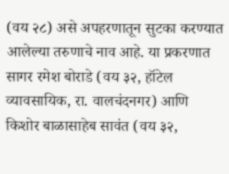(वय २८) असे अपहरणातून सुटका करण्यात आलेल्या तरुणाचे नाव आहे. या प्रकरणात सागर रमेश बोराडे (वय ३२, हॉटेल व्यावसायिक, रा. वालचंदनगर) आणि किशोर बाळासाहेब सावंत (वय ३२,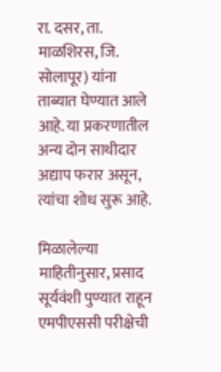रा. दसर, ता. माळशिरस, जि. सोलापूर) यांना ताब्यात घेण्यात आले आहे. या प्रकरणातील अन्य दोन साथीदार अद्याप फरार असून, त्यांचा शोध सुरू आहे.

मिळालेल्या माहितीनुसार, प्रसाद सूर्यवंशी पुण्यात राहून एमपीएससी परीक्षेची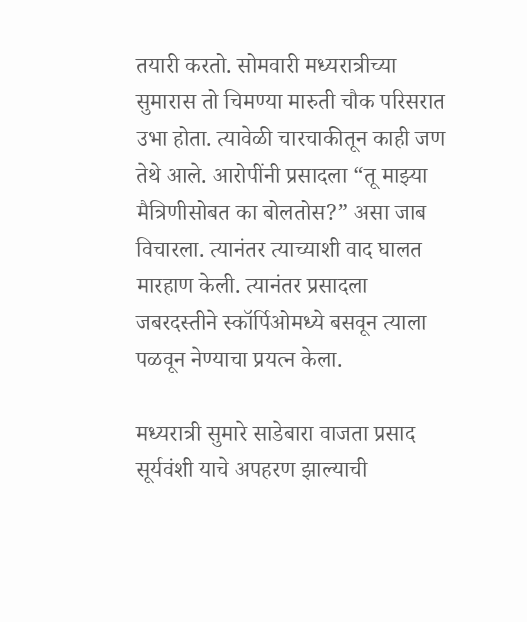तयारी करतो. सोमवारी मध्यरात्रीच्या सुमारास तो चिमण्या मारुती चौक परिसरात उभा होता. त्यावेळी चारचाकीतून काही जण तेथे आले. आरोपींनी प्रसादला “तू माझ्या मैत्रिणीसोबत का बोलतोस?” असा जाब विचारला. त्यानंतर त्याच्याशी वाद घालत मारहाण केली. त्यानंतर प्रसादला जबरदस्तीने स्कॉर्पिओमध्ये बसवून त्याला पळवून नेण्याचा प्रयत्न केला.

मध्यरात्री सुमारे साडेबारा वाजता प्रसाद सूर्यवंशी याचे अपहरण झाल्याची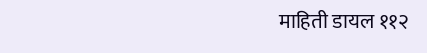माहिती डायल ११२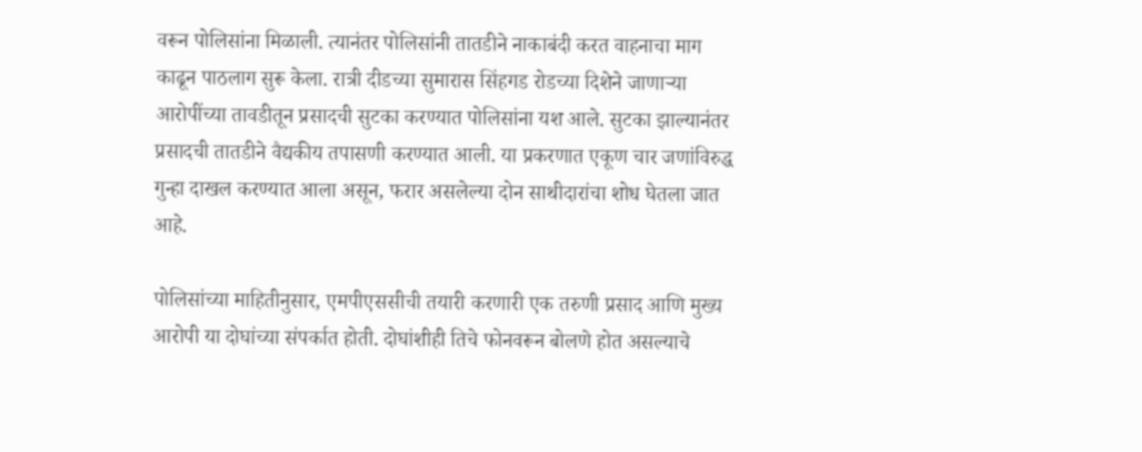वरून पोलिसांना मिळाली. त्यानंतर पोलिसांनी तातडीने नाकाबंदी करत वाहनाचा माग काढून पाठलाग सुरू केला. रात्री दीडच्या सुमारास सिंहगड रोडच्या दिशेने जाणाऱ्या आरोपींच्या तावडीतून प्रसादची सुटका करण्यात पोलिसांना यश आले. सुटका झाल्यानंतर प्रसादची तातडीने वैद्यकीय तपासणी करण्यात आली. या प्रकरणात एकूण चार जणांविरुद्ध गुन्हा दाखल करण्यात आला असून, फरार असलेल्या दोन साथीदारांचा शोध घेतला जात आहे.

पोलिसांच्या माहितीनुसार, एमपीएससीची तयारी करणारी एक तरुणी प्रसाद आणि मुख्य आरोपी या दोघांच्या संपर्कात होती. दोघांशीही तिचे फोनवरून बोलणे होत असल्याचे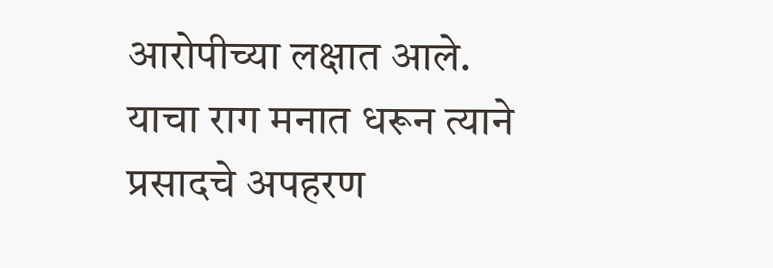आरोपीच्या लक्षात आले. याचा राग मनात धरून त्याने प्रसादचे अपहरण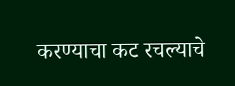करण्याचा कट रचल्याचे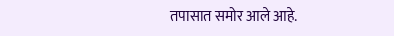तपासात समोर आले आहे.